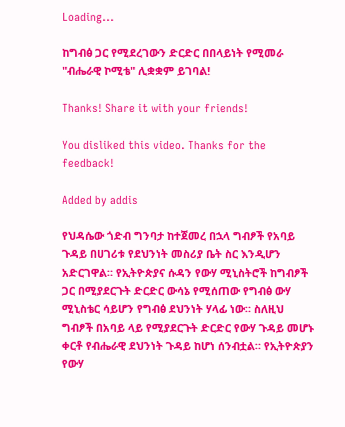Loading...

ከግብፅ ጋር የሚደረገውን ድርድር በበላይነት የሚመራ "ብሔራዊ ኮሚቴ" ሊቋቋም ይገባል!

Thanks! Share it with your friends!

You disliked this video. Thanks for the feedback!

Added by addis

የህዳሴው ጎድብ ግንባታ ከተጀመረ በኋላ ግብፆች የአባይ ጉዳይ በሀገሪቱ የደህንነት መስሪያ ቤት ስር እንዲሆን አድርገዋል። የኢትዮጵያና ሱዳን የውሃ ሚኒስትሮች ከግብፆች ጋር በሚያደርጉት ድርድር ውሳኔ የሚሰጠው የግብፅ ውሃ ሚኒስቴር ሳይሆን የግብፅ ደህንነት ሃላፊ ነው። ስለዚህ ግብፆች በአባይ ላይ የሚያደርጉት ድርድር የውሃ ጉዳይ መሆኑ ቀርቶ የብሔራዊ ደህንነት ጉዳይ ከሆነ ሰንብቷል። የኢትዮጵያን የውሃ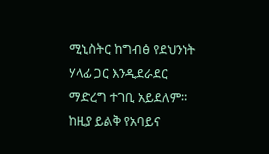ሚኒስትር ከግብፅ የደህንነት ሃላፊ ጋር እንዲደራደር ማድረግ ተገቢ አይደለም። ከዚያ ይልቅ የአባይና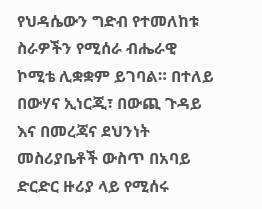የህዳሴውን ግድብ የተመለከቱ ስራዎችን የሚሰራ ብሔራዊ ኮሚቴ ሊቋቋም ይገባል። በተለይ በውሃና ኢነርጂ፣ በውጪ ጉዳይ እና በመረጃና ደህንነት መስሪያቤቶች ውስጥ በአባይ ድርድር ዙሪያ ላይ የሚሰሩ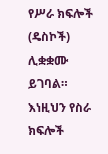የሥራ ክፍሎች (ዴስኮች) ሊቋቋሙ ይገባል። እነዚህን የስራ ክፍሎች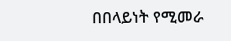በበላይነት የሚመራ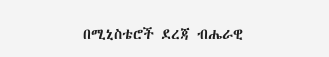በሚኒስቴሮች ደረጃ ብሔራዊ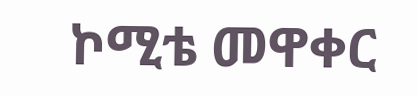ኮሚቴ መዋቀር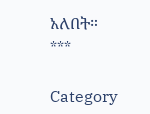አለበት።
***

Category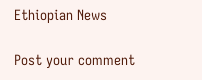Ethiopian News

Post your comment